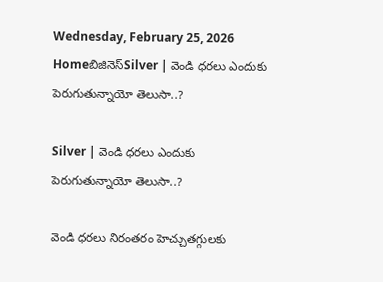Wednesday, February 25, 2026
Homeబిజినెస్Silver | వెండి ధరలు ఎందుకు పెరుగుతున్నాయో తెలుసా..?

Silver | వెండి ధరలు ఎందుకు పెరుగుతున్నాయో తెలుసా..?

వెండి ధరలు నిరంతరం హెచ్చుతగ్గులకు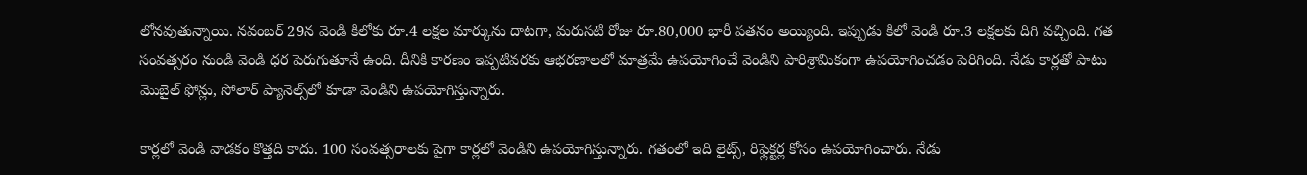లోనవుతున్నాయి. నవంబర్ 29న వెండి కిలోకు రూ.4 లక్షల మార్కును దాటగా, మరుసటి రోజు రూ.80,000 భారీ పతనం అయ్యింది. ఇప్పుడు కిలో వెండి రూ.3 లక్షలకు దిగి వచ్చింది. గత సంవత్సరం నుండి వెండి ధర పెరుగుతూనే ఉంది. దీనికి కారణం ఇప్పటివరకు ఆభరణాలలో మాత్రమే ఉపయోగించే వెండిని పారిశ్రామికంగా ఉపయోగించడం పెరిగింది. నేడు కార్లతో పాటు మొబైల్ ఫోన్లు, సోలార్ ప్యానెల్స్‌లో కూడా వెండిని ఉపయోగిస్తున్నారు.

కార్లలో వెండి వాడకం కొత్తది కాదు. 100 సంవత్సరాలకు పైగా కార్లలో వెండిని ఉపయోగిస్తున్నారు. గతంలో ఇది లైట్స్‌, రిఫ్లెక్టర్ల కోసం ఉపయోగించారు. నేడు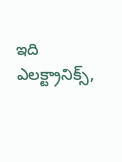ఇది ఎలక్ట్రానిక్స్,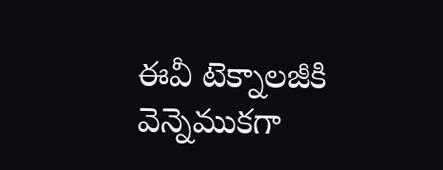ఈవీ టెక్నాలజీకి వెన్నెముకగా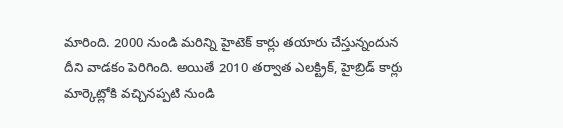మారింది. 2000 నుండి మరిన్ని హైటెక్ కార్లు తయారు చేస్తున్నందున దీని వాడకం పెరిగింది. అయితే 2010 తర్వాత ఎలక్ట్రిక్, హైబ్రిడ్ కార్లు మార్కెట్లోకి వచ్చినప్పటి నుండి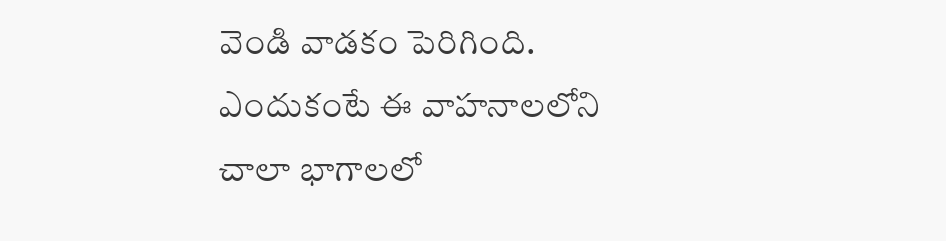వెండి వాడకం పెరిగింది. ఎందుకంటే ఈ వాహనాలలోని చాలా భాగాలలో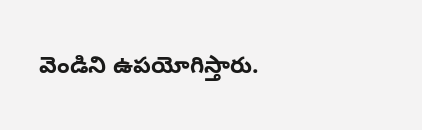వెండిని ఉపయోగిస్తారు.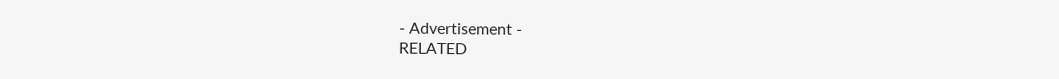- Advertisement -
RELATED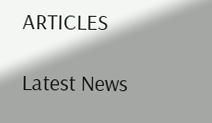ARTICLES

Latest News